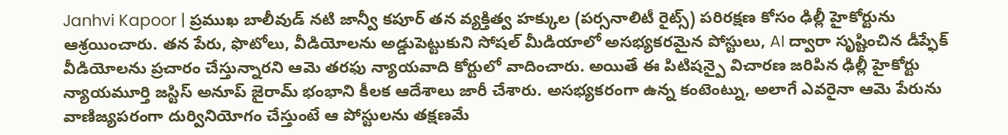Janhvi Kapoor | ప్రముఖ బాలీవుడ్ నటి జాన్వీ కపూర్ తన వ్యక్తిత్వ హక్కుల (పర్సనాలిటీ రైట్స్) పరిరక్షణ కోసం ఢిల్లీ హైకోర్టును ఆశ్రయించారు. తన పేరు, ఫొటోలు, వీడియోలను అడ్డుపెట్టుకుని సోషల్ మీడియాలో అసభ్యకరమైన పోస్టులు, AI ద్వారా సృష్టించిన డీప్ఫేక్ వీడియోలను ప్రచారం చేస్తున్నారని ఆమె తరఫు న్యాయవాది కోర్టులో వాదించారు. అయితే ఈ పిటిషన్పై విచారణ జరిపిన ఢిల్లీ హైకోర్టు న్యాయమూర్తి జస్టిస్ అనూప్ జైరామ్ భంభాని కీలక ఆదేశాలు జారీ చేశారు. అసభ్యకరంగా ఉన్న కంటెంట్ను, అలాగే ఎవరైనా ఆమె పేరును వాణిజ్యపరంగా దుర్వినియోగం చేస్తుంటే ఆ పోస్టులను తక్షణమే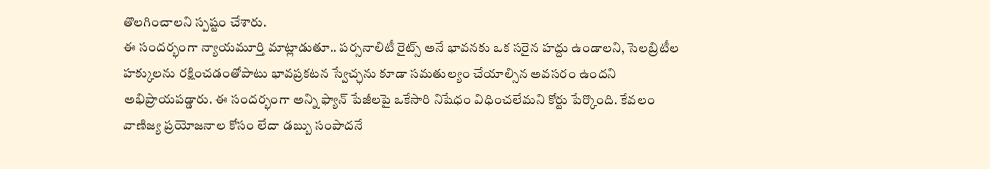తొలగించాలని స్పష్టం చేశారు.
ఈ సందర్భంగా న్యాయమూర్తి మాట్లాడుతూ.. పర్సనాలిటీ రైట్స్ అనే భావనకు ఒక సరైన హద్దు ఉండాలని, సెలబ్రిటీల హక్కులను రక్షించడంతోపాటు భావప్రకటన స్వేచ్ఛను కూడా సమతుల్యం చేయాల్సిన అవసరం ఉందని అభిప్రాయపడ్డారు. ఈ సందర్భంగా అన్ని ఫ్యాన్ పేజీలపై ఒకేసారి నిషేధం విధించలేమని కోర్టు పేర్కొంది. కేవలం వాణిజ్య ప్రయోజనాల కోసం లేదా డబ్బు సంపాదనే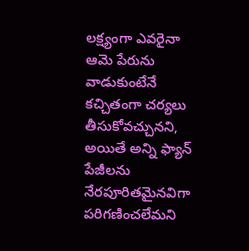లక్ష్యంగా ఎవరైనా ఆమె పేరును వాడుకుంటేనే కచ్చితంగా చర్యలు తీసుకోవచ్చునని, అయితే అన్ని ఫ్యాన్ పేజీలను నేరపూరితమైనవిగా పరిగణించలేమని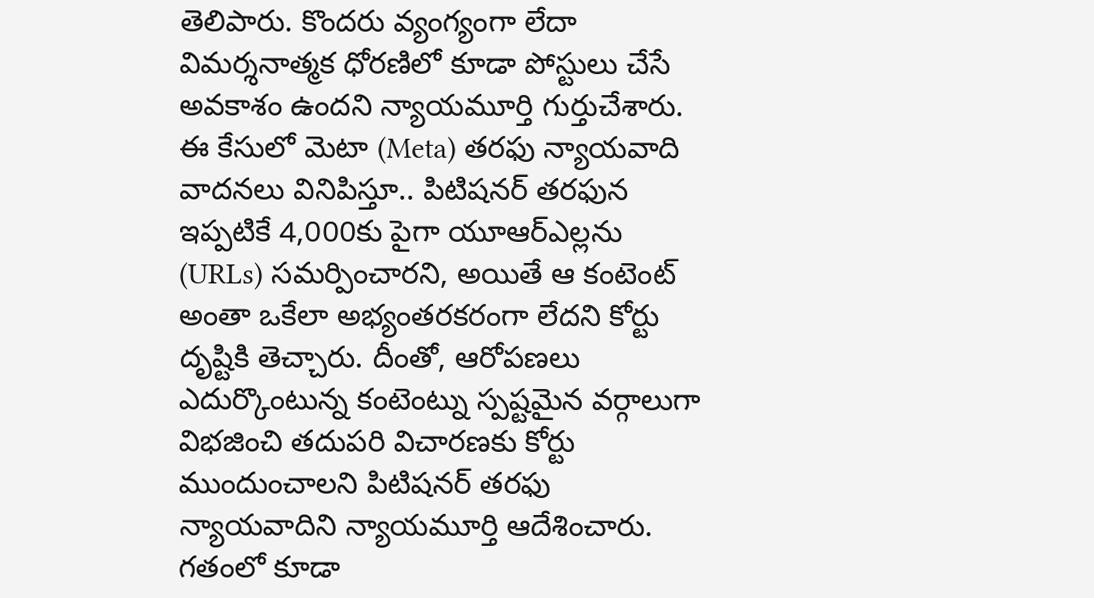తెలిపారు. కొందరు వ్యంగ్యంగా లేదా విమర్శనాత్మక ధోరణిలో కూడా పోస్టులు చేసే అవకాశం ఉందని న్యాయమూర్తి గుర్తుచేశారు.
ఈ కేసులో మెటా (Meta) తరఫు న్యాయవాది వాదనలు వినిపిస్తూ.. పిటిషనర్ తరఫున ఇప్పటికే 4,000కు పైగా యూఆర్ఎల్లను (URLs) సమర్పించారని, అయితే ఆ కంటెంట్ అంతా ఒకేలా అభ్యంతరకరంగా లేదని కోర్టు దృష్టికి తెచ్చారు. దీంతో, ఆరోపణలు ఎదుర్కొంటున్న కంటెంట్ను స్పష్టమైన వర్గాలుగా విభజించి తదుపరి విచారణకు కోర్టు ముందుంచాలని పిటిషనర్ తరఫు న్యాయవాదిని న్యాయమూర్తి ఆదేశించారు. గతంలో కూడా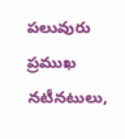పలువురు ప్రముఖ నటీనటులు,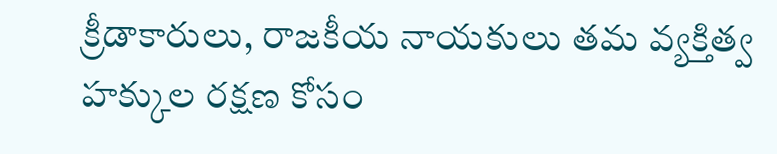క్రీడాకారులు, రాజకీయ నాయకులు తమ వ్యక్తిత్వ హక్కుల రక్షణ కోసం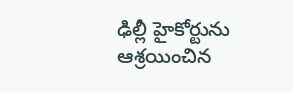ఢిల్లీ హైకోర్టును ఆశ్రయించిన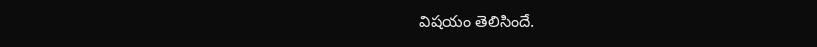విషయం తెలిసిందే.